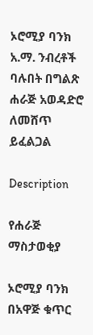ኦሮሚያ ባንክ አ.ማ. ንብረቶች ባሉበት በግልጽ ሐራጅ አወዳድሮ ለመሸጥ ይፈልጋል

Description

የሐራጅ ማስታወቂያ

ኦሮሚያ ባንክ በአዋጅ ቁጥር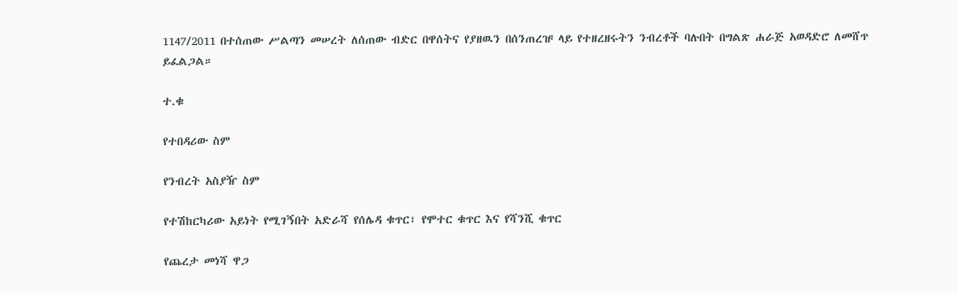1147/2011 በተሰጠው ሥልጣን መሠረት ለሰጠው ብድር በዋሰትና የያዘዉን በሰንጠረዡ ላይ የተዘረዘሩትን ንብረቶች ባሉበት በግልጽ ሐራጅ አወዳድሮ ለመሸጥ ይፈልጋል።

ተ.ቁ

የተበዳሪው ስም

የንብረት አስያዥ ስም

የተሽከርካሪው አይነት የሚገኝበት አድራሻ የሰሌዳ ቁጥር፣ የሞተር ቁጥር እና የሻንሺ ቁጥር

የጨረታ መነሻ ዋጋ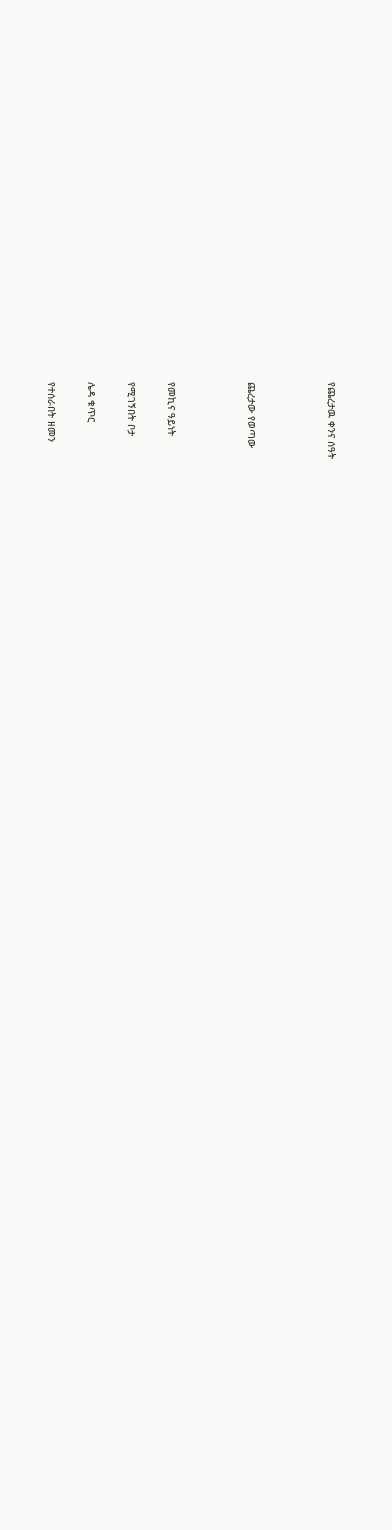የጨረታዉ ቀንና ሰዓት



ጨረታው የወጣው



የመኪና ዓይነት

የሚገኝበት ቦታ

ሌዳ ቁጥር

የተሰራበት ዘመን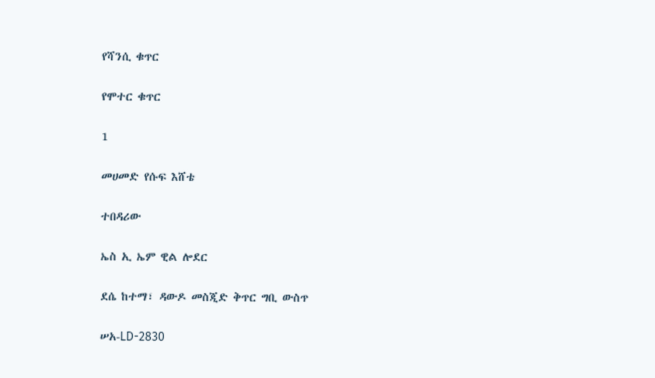የሻንሲ ቁጥር

የሞተር ቁጥር

1

መሀመድ የሱፍ እሸቴ

ተበዳሪው

ኤስ ኢ ኤም ዊል ሎደር

ደሴ ከተማ፣ ዳውዶ መስጂድ ቅጥር ግቢ ውስጥ

ሠአ-LD-2830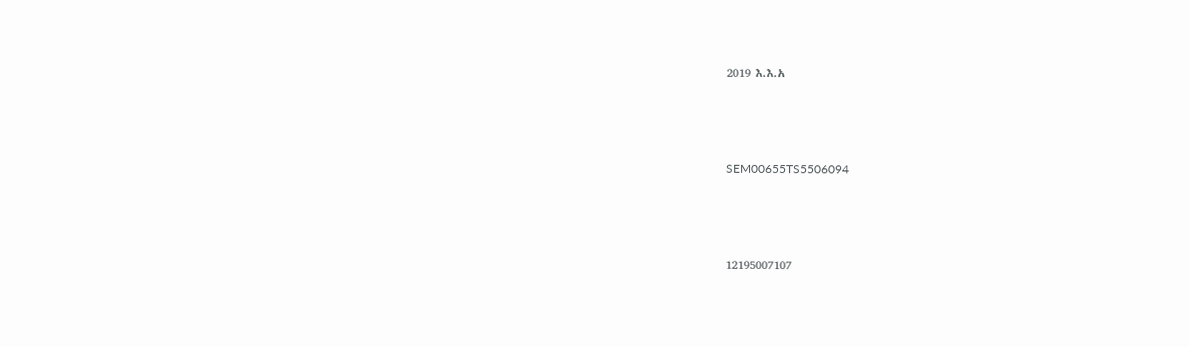2019 እ.እ.አ



SEM00655TS5506094



12195007107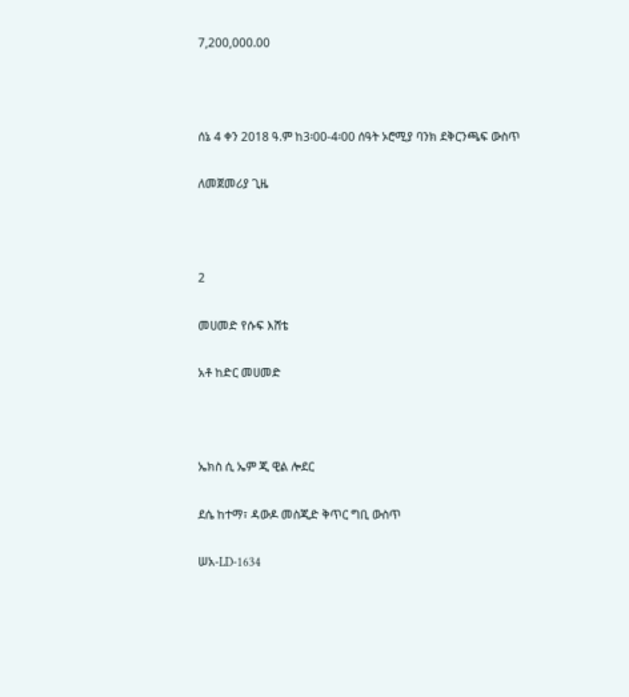7,200,000.00



ሰኔ 4 ቀን 2018 ዓ.ም ከ3፡00-4፡00 ሰዓት ኦሮሚያ ባንክ ደቅርንጫፍ ውስጥ

ለመጀመሪያ ጊዜ



2

መሀመድ የሱፍ እሸቴ

አቶ ከድር መሀመድ



ኤክስ ሲ ኤም ጂ ዊል ሎደር

ደሴ ከተማ፣ ዳውዶ መስጂድ ቅጥር ግቢ ውስጥ

ሠአ-LD-1634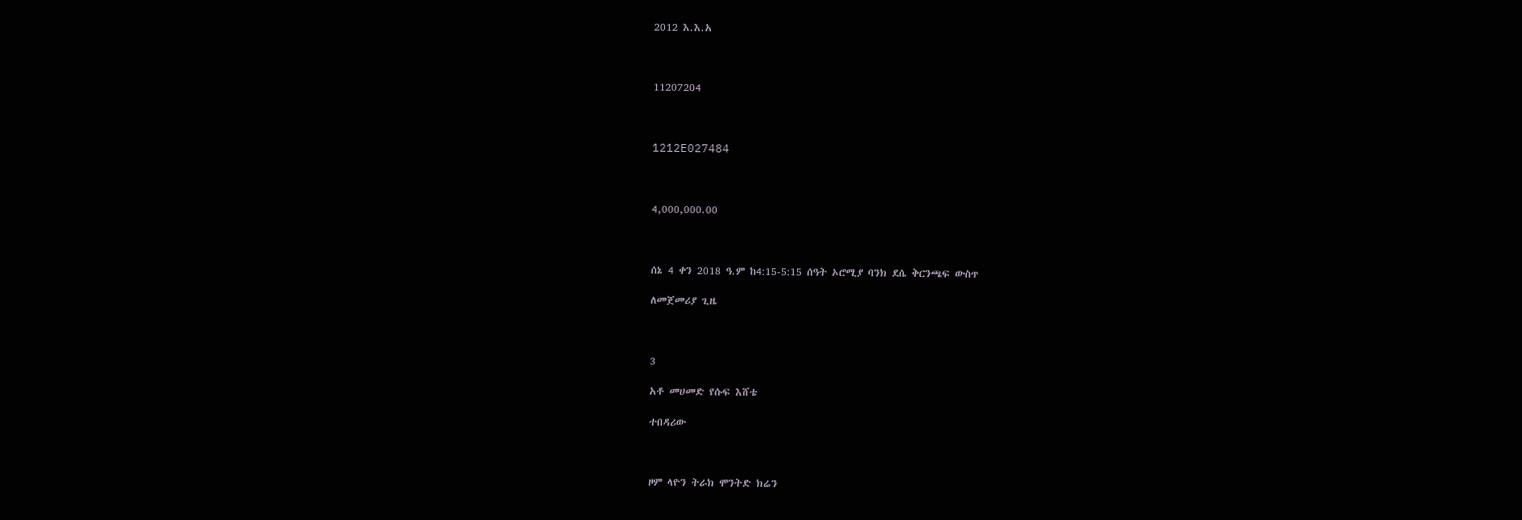2012 እ.እ.አ



11207204



1212E027484



4,000,000.00



ሰኔ 4 ቀን 2018 ዓ.ም ከ4:15-5:15 ሰዓት ኦሮሚያ ባንክ ደሴ ቅርንጫፍ ውስጥ

ለመጀመሪያ ጊዜ



3

አቶ መሀመድ የሱፍ እሸቴ

ተበዳሪው



ዞም ላዮን ትራክ ሞንትድ ክሬን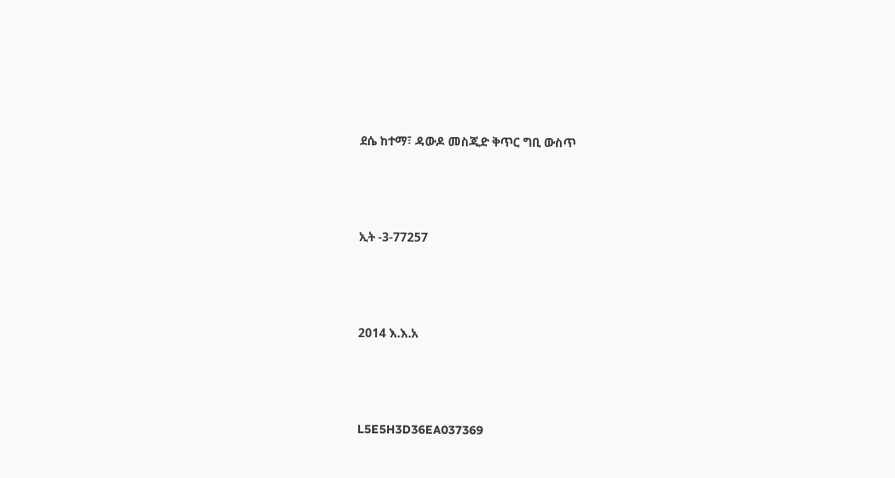ደሴ ከተማ፣ ዳውዶ መስጂድ ቅጥር ግቢ ውስጥ



ኢት -3-77257



2014 እ.እ.አ



L5E5H3D36EA037369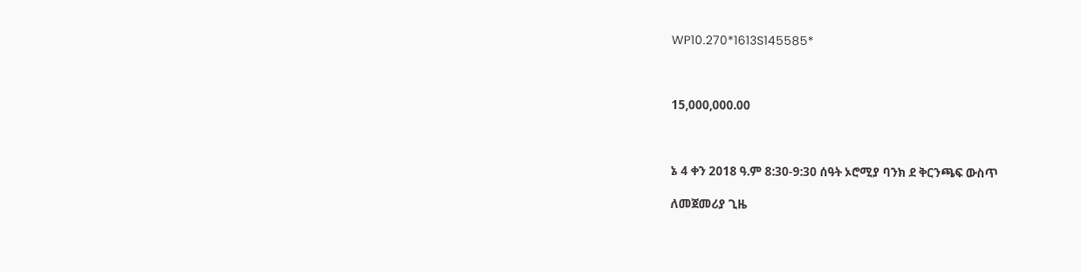WP10.270*1613S145585*



15,000,000.00



ኔ 4 ቀን 2018 ዓ.ም 8:30-9:30 ሰዓት ኦሮሚያ ባንክ ደ ቅርንጫፍ ውስጥ

ለመጀመሪያ ጊዜ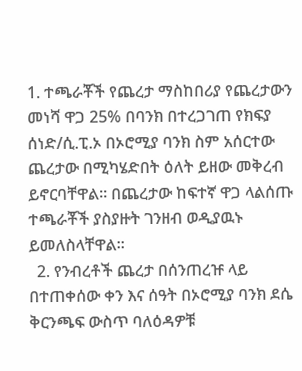1. ተጫራቾች የጨረታ ማስከበሪያ የጨረታውን መነሻ ዋጋ 25% በባንክ በተረጋገጠ የክፍያ ሰነድ/ሲ.ፒ.ኦ በኦሮሚያ ባንክ ስም አሰርተው ጨረታው በሚካሄድበት ዕለት ይዘው መቅረብ ይኖርባቸዋል። በጨረታው ከፍተኛ ዋጋ ላልሰጡ ተጫራቾች ያስያዙት ገንዘብ ወዲያዉኑ ይመለስላቸዋል።
  2. የንብረቶች ጨረታ በሰንጠረዡ ላይ በተጠቀሰው ቀን እና ሰዓት በኦሮሚያ ባንክ ደሴ ቅርንጫፍ ውስጥ ባለዕዳዎቹ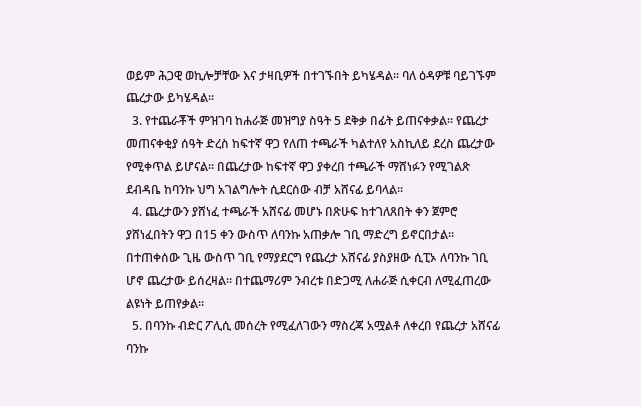ወይም ሕጋዊ ወኪሎቻቸው እና ታዛቢዎች በተገኙበት ይካሄዳል። ባለ ዕዳዎቹ ባይገኙም ጨረታው ይካሄዳል።
  3. የተጨራቾች ምዝገባ ከሐራጅ መዝግያ ስዓት 5 ደቅቃ በፊት ይጠናቀቃል። የጨረታ መጠናቀቂያ ሰዓት ድረስ ከፍተኛ ዋጋ የለጠ ተጫራች ካልተለየ አስኪለይ ደረስ ጨረታው የሚቀጥል ይሆናል። በጨረታው ከፍተኛ ዋጋ ያቀረበ ተጫራች ማሸነፉን የሚገልጽ ደብዳቤ ከባንኩ ህግ አገልግሎት ሲደርሰው ብቻ አሸናፊ ይባላል።
  4. ጨረታውን ያሸነፈ ተጫራች አሸናፊ መሆኑ በጽሁፍ ከተገለጸበት ቀን ጀምሮ ያሸነፈበትን ዋጋ በ15 ቀን ውስጥ ለባንኩ አጠቃሎ ገቢ ማድረግ ይኖርበታል። በተጠቀሰው ጊዜ ውስጥ ገቢ የማያደርግ የጨረታ አሸናፊ ያስያዘው ሲፒኦ ለባንኩ ገቢ ሆኖ ጨረታው ይሰረዛል። በተጨማሪም ንብረቱ በድጋሚ ለሐራጅ ሲቀርብ ለሚፈጠረው ልዩነት ይጠየቃል።
  5. በባንኩ ብድር ፖሊሲ መሰረት የሚፈለገውን ማስረጃ አሟልቶ ለቀረበ የጨረታ አሸናፊ ባንኩ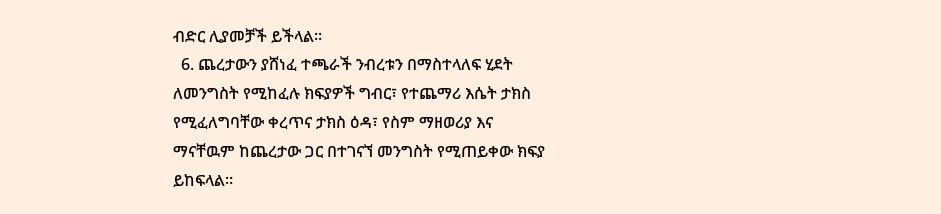ብድር ሊያመቻች ይችላል።
  6. ጨረታውን ያሸነፈ ተጫራች ንብረቱን በማስተላለፍ ሂደት ለመንግስት የሚከፈሉ ክፍያዎች ግብር፣ የተጨማሪ እሴት ታክስ የሚፈለግባቸው ቀረጥና ታክስ ዕዳ፣ የስም ማዘወሪያ እና ማናቸዉም ከጨረታው ጋር በተገናኘ መንግስት የሚጠይቀው ክፍያ ይከፍላል።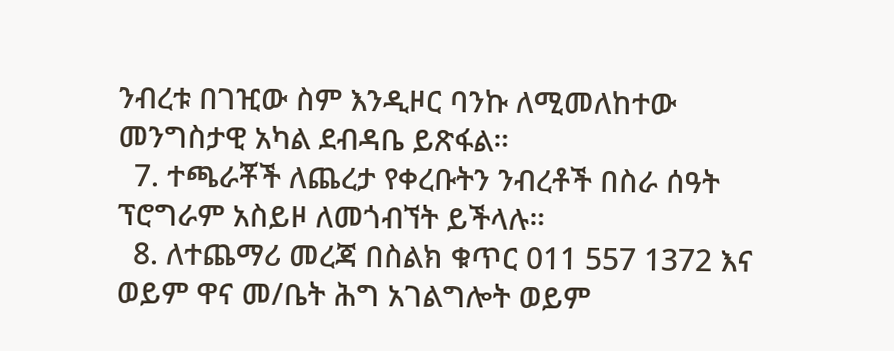ንብረቱ በገዢው ስም እንዲዞር ባንኩ ለሚመለከተው መንግስታዊ አካል ደብዳቤ ይጽፋል።
  7. ተጫራቾች ለጨረታ የቀረቡትን ንብረቶች በስራ ሰዓት ፕሮግራም አስይዞ ለመጎብኘት ይችላሉ።
  8. ለተጨማሪ መረጃ በስልክ ቁጥር 011 557 1372 እና ወይም ዋና መ/ቤት ሕግ አገልግሎት ወይም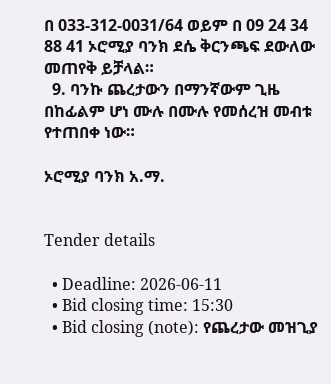በ 033-312-0031/64 ወይም በ 09 24 34 88 41 ኦሮሚያ ባንክ ደሴ ቅርንጫፍ ደውለው መጠየቅ ይቻላል።
  9. ባንኩ ጨረታውን በማንኛውም ጊዜ በከፊልም ሆነ ሙሉ በሙሉ የመሰረዝ መብቱ የተጠበቀ ነው።

ኦሮሚያ ባንክ አ.ማ.


Tender details

  • Deadline: 2026-06-11
  • Bid closing time: 15:30
  • Bid closing (note): የጨረታው መዝጊያ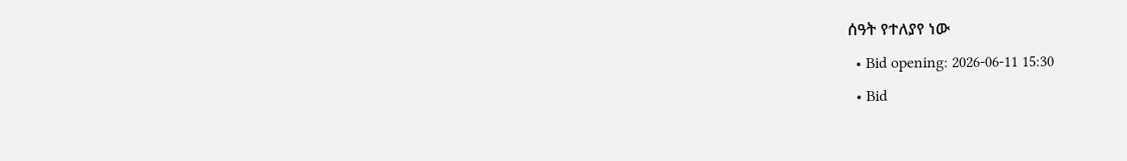ሰዓት የተለያየ ነው
  • Bid opening: 2026-06-11 15:30
  • Bid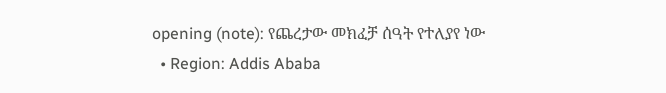opening (note): የጨረታው መክፈቻ ሰዓት የተለያየ ነው
  • Region: Addis Ababa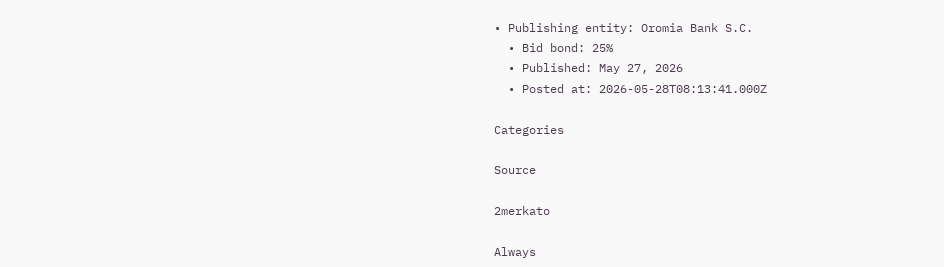• Publishing entity: Oromia Bank S.C.
  • Bid bond: 25%
  • Published: May 27, 2026
  • Posted at: 2026-05-28T08:13:41.000Z

Categories

Source

2merkato

Always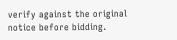verify against the original notice before bidding.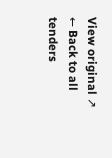View original ↗
← Back to all tenders